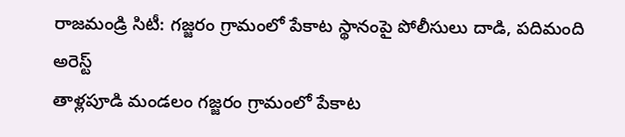రాజమండ్రి సిటీ: గజ్జరం గ్రామంలో పేకాట స్థానంపై పోలీసులు దాడి, పదిమంది అరెస్ట్
తాళ్లపూడి మండలం గజ్జరం గ్రామంలో పేకాట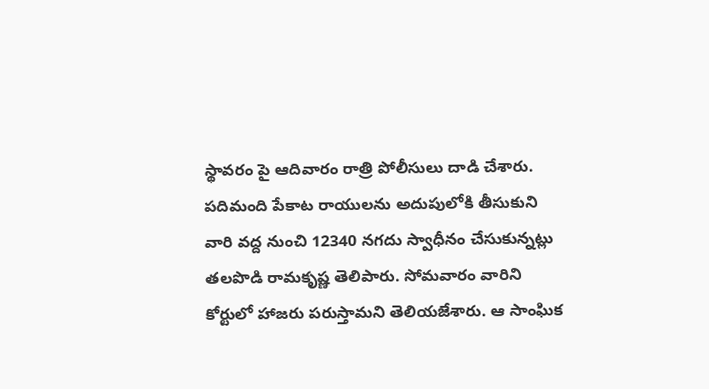స్థావరం పై ఆదివారం రాత్రి పోలీసులు దాడి చేశారు. పదిమంది పేకాట రాయులను అదుపులోకి తీసుకుని వారి వద్ద నుంచి 12340 నగదు స్వాధీనం చేసుకున్నట్లు తలపొడి రామకృష్ణ తెలిపారు. సోమవారం వారిని కోర్టులో హాజరు పరుస్తామని తెలియజేశారు. ఆ సాంఘిక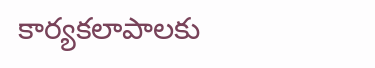కార్యకలాపాలకు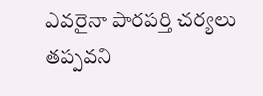ఎవరైనా పారపర్తి చర్యలు తప్పవని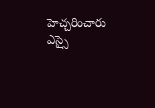హెచ్చరించారు ఎస్సై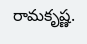రామకృష్ణ.